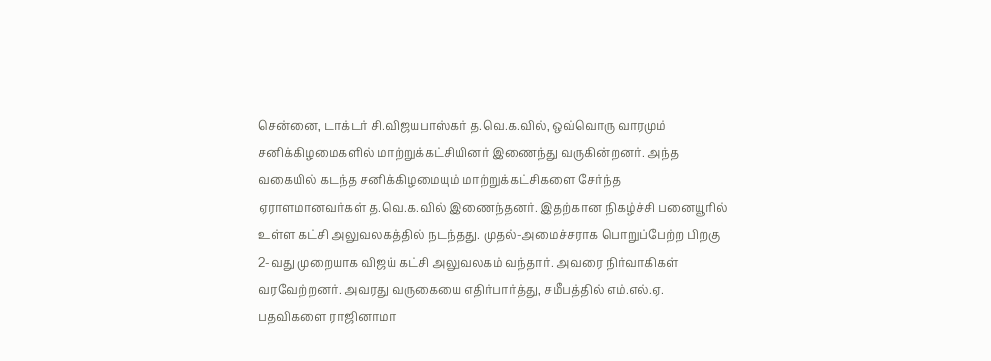சென்னை, டாக்டர் சி.விஜயபாஸ்கர் த.வெ.க.வில், ஒவ்வொரு வாரமும் சனிக்கிழமைகளில் மாற்றுக்கட்சியினர் இணைந்து வருகின்றனர். அந்த வகையில் கடந்த சனிக்கிழமையும் மாற்றுக்கட்சிகளை சேர்ந்த ஏராளமானவர்கள் த.வெ.க.வில் இணைந்தனர். இதற்கான நிகழ்ச்சி பனையூரில் உள்ள கட்சி அலுவலகத்தில் நடந்தது. முதல்-அமைச்சராக பொறுப்பேற்ற பிறகு 2-வது முறையாக விஜய் கட்சி அலுவலகம் வந்தார். அவரை நிர்வாகிகள் வரவேற்றனர். அவரது வருகையை எதிர்பார்த்து, சமீபத்தில் எம்.எல்.ஏ. பதவிகளை ராஜினாமா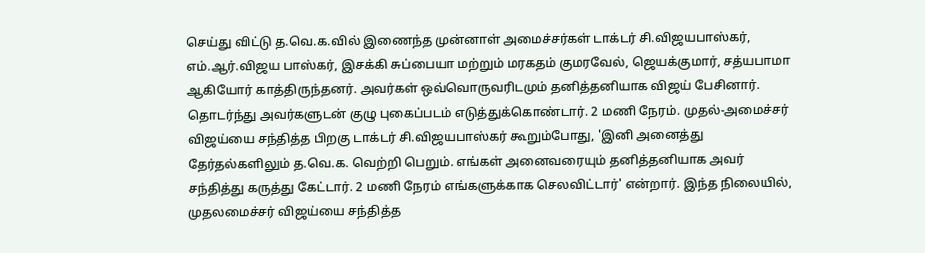செய்து விட்டு த.வெ.க.வில் இணைந்த முன்னாள் அமைச்சர்கள் டாக்டர் சி.விஜயபாஸ்கர், எம்.ஆர்.விஜய பாஸ்கர், இசக்கி சுப்பையா மற்றும் மரகதம் குமரவேல், ஜெயக்குமார், சத்யபாமா ஆகியோர் காத்திருந்தனர். அவர்கள் ஒவ்வொருவரிடமும் தனித்தனியாக விஜய் பேசினார். தொடர்ந்து அவர்களுடன் குழு புகைப்படம் எடுத்துக்கொண்டார். 2 மணி நேரம். முதல்-அமைச்சர் விஜய்யை சந்தித்த பிறகு டாக்டர் சி.விஜயபாஸ்கர் கூறும்போது, 'இனி அனைத்து தேர்தல்களிலும் த.வெ.க. வெற்றி பெறும். எங்கள் அனைவரையும் தனித்தனியாக அவர் சந்தித்து கருத்து கேட்டார். 2 மணி நேரம் எங்களுக்காக செலவிட்டார்' என்றார். இந்த நிலையில், முதலமைச்சர் விஜய்யை சந்தித்த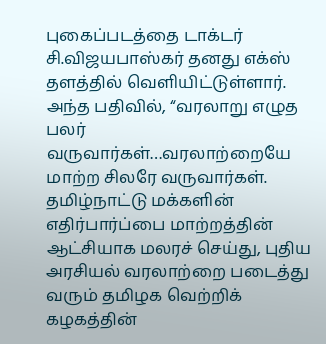புகைப்படத்தை டாக்டர் சி.விஜயபாஸ்கர் தனது எக்ஸ் தளத்தில் வெளியிட்டுள்ளார். அந்த பதிவில், “வரலாறு எழுத பலர் வருவார்கள்…வரலாற்றையே மாற்ற சிலரே வருவார்கள். தமிழ்நாட்டு மக்களின் எதிர்பார்ப்பை மாற்றத்தின் ஆட்சியாக மலரச் செய்து, புதிய அரசியல் வரலாற்றை படைத்து வரும் தமிழக வெற்றிக் கழகத்தின்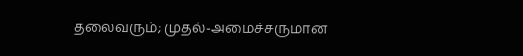தலைவரும்; முதல்-அமைச்சருமான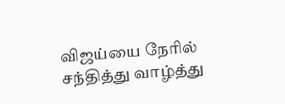விஜய்யை நேரில் சந்தித்து வாழ்த்து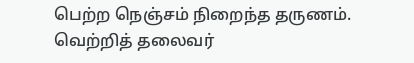பெற்ற நெஞ்சம் நிறைந்த தருணம். வெற்றித் தலைவர்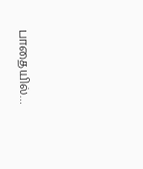பாதையில்…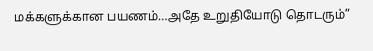மக்களுக்கான பயணம்…அதே உறுதியோடு தொடரும்”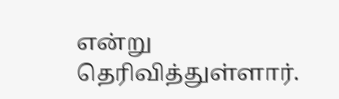என்று தெரிவித்துள்ளார்.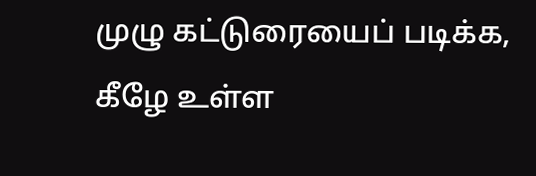முழு கட்டுரையைப் படிக்க, கீழே உள்ள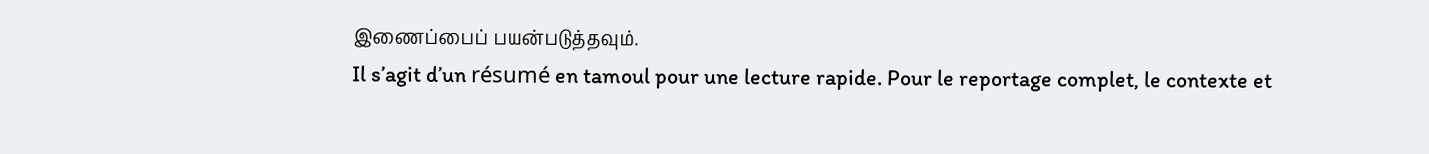இணைப்பைப் பயன்படுத்தவும்.
Il s’agit d’un résumé en tamoul pour une lecture rapide. Pour le reportage complet, le contexte et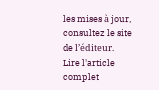les mises à jour, consultez le site de l’éditeur.
Lire l'article complet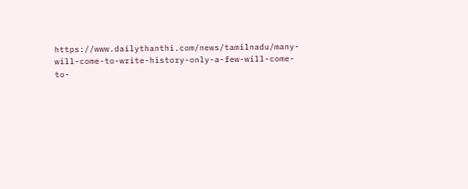https://www.dailythanthi.com/news/tamilnadu/many-will-come-to-write-history-only-a-few-will-come-to-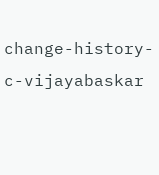change-history-c-vijayabaskar